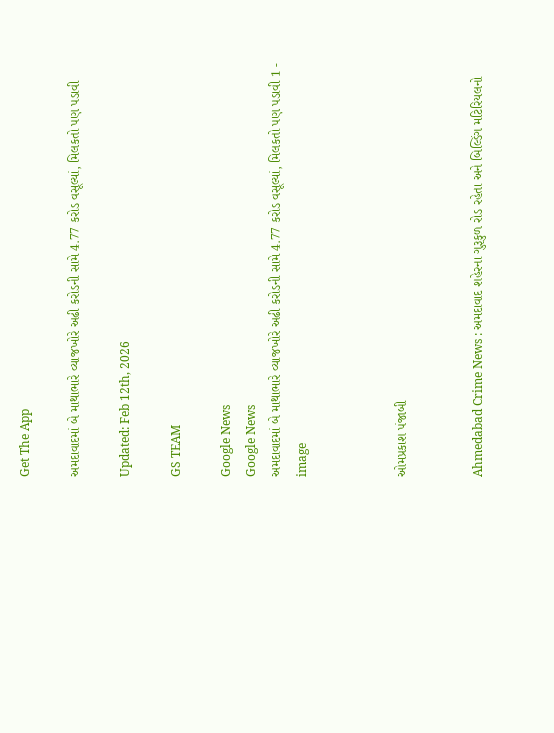Get The App

અમદાવાદમાં બે માથાભારે વ્યાજખોરે અઢી કરોડની સામે 4.77 કરોડ વસૂલ્યાં, મિલકતો પણ પડાવી

Updated: Feb 12th, 2026

GS TEAM

Google News
Google News
અમદાવાદમાં બે માથાભારે વ્યાજખોરે અઢી કરોડની સામે 4.77 કરોડ વસૂલ્યાં, મિલકતો પણ પડાવી 1 - image



ઓમપ્રકાશ પંજાબી


Ahmedabad Crime News : અમદાવાદ શહેરના ગુરૂકુળ રોડ રહેતા અને બિલ્ડિંગ મટિરિયલનો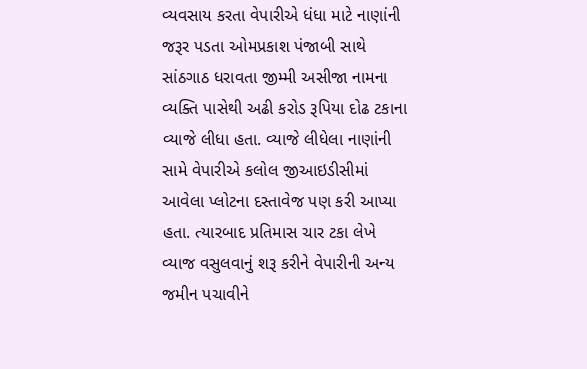વ્યવસાય કરતા વેપારીએ ધંધા માટે નાણાંની જરૂર પડતા ઓમપ્રકાશ પંજાબી સાથે સાંઠગાઠ ધરાવતા જીમ્મી અસીજા નામના વ્યક્તિ પાસેથી અઢી કરોડ રૂપિયા દોઢ ટકાના વ્યાજે લીધા હતા. વ્યાજે લીધેલા નાણાંની સામે વેપારીએ કલોલ જીઆઇડીસીમાં આવેલા પ્લોટના દસ્તાવેજ પણ કરી આપ્યા હતા. ત્યારબાદ પ્રતિમાસ ચાર ટકા લેખે વ્યાજ વસુલવાનું શરૂ કરીને વેપારીની અન્ય જમીન પચાવીને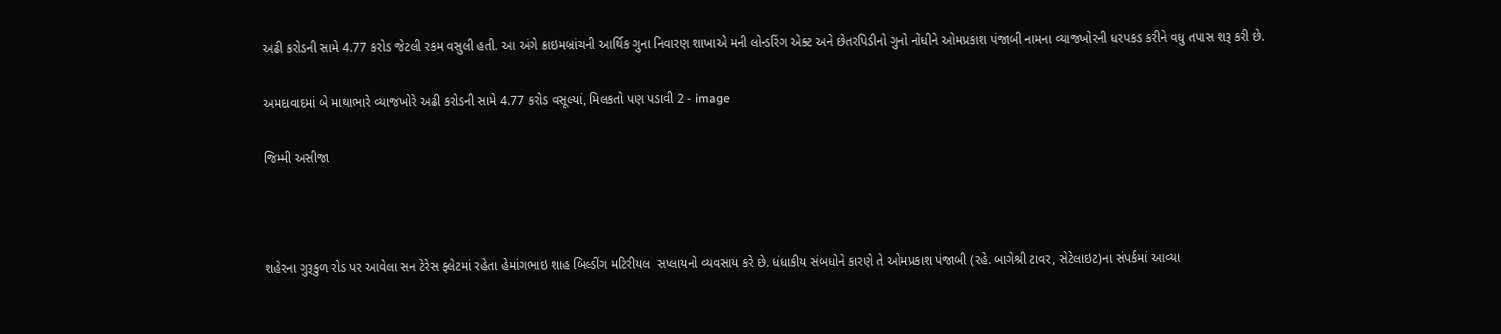અઢી કરોડની સામે 4.77 કરોડ જેટલી રકમ વસુલી હતી. આ અંગે ક્રાઇમબ્રાંચની આર્થિક ગુના નિવારણ શાખાએ મની લોન્ડરિંગ એક્ટ અને છેતરપિડીનો ગુનો નોંધીને ઓમપ્રકાશ પંજાબી નામના વ્યાજખોરની ધરપકડ કરીને વધુ તપાસ શરૂ કરી છે.

અમદાવાદમાં બે માથાભારે વ્યાજખોરે અઢી કરોડની સામે 4.77 કરોડ વસૂલ્યાં, મિલકતો પણ પડાવી 2 - image

જિમ્મી અસીજા



શહેરના ગુરૂકુળ રોડ પર આવેલા સન ટેરેસ ફ્લેટમાં રહેતા હેમાંગભાઇ શાહ બિલ્ડીંગ મટિરીયલ  સપ્લાયનો વ્યવસાય કરે છે. ધંધાકીય સંબધોને કારણે તે ઓમપ્રકાશ પંજાબી (રહે. બાગેશ્રી ટાવર, સેટેલાઇટ)ના સંપર્કમાં આવ્યા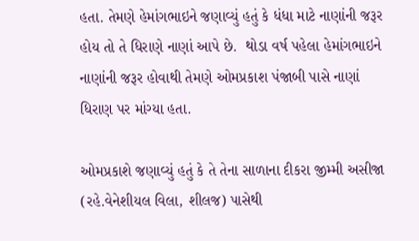હતા. તેમણે હેમાંગભાઇને જણાવ્યું હતું કે ધંધા માટે નાણાંની જરૂર હોય તો તે ધિરાણે નાણાં આપે છે.  થોડા વર્ષ પહેલા હેમાંગભાઇને નાણાંની જરૂર હોવાથી તેમણે ઓમપ્રકાશ પંજાબી પાસે નાણાં ધિરાણ પર માંગ્યા હતા.

ઓમપ્રકાશે જણાવ્યું હતું કે તે તેના સાળાના દીકરા જીમ્મી અસીજા (રહે.વેનેશીયલ વિલા, શીલજ) પાસેથી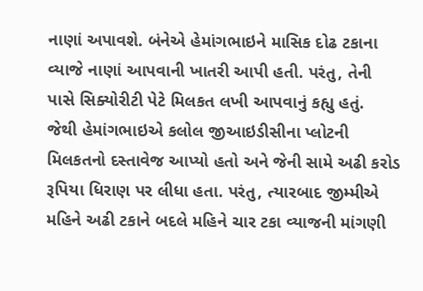નાણાં અપાવશે. બંનેએ હેમાંગભાઇને માસિક દોઢ ટકાના વ્યાજે નાણાં આપવાની ખાતરી આપી હતી. પરંતુ, તેની પાસે સિક્યોરીટી પેટે મિલકત લખી આપવાનું કહ્યુ હતું.  જેથી હેમાંગભાઇએ કલોલ જીઆઇડીસીના પ્લોટની મિલકતનો દસ્તાવેજ આપ્યો હતો અને જેની સામે અઢી કરોડ રૂપિયા ધિરાણ પર લીધા હતા. પરંતુ, ત્યારબાદ જીમ્મીએ મહિને અઢી ટકાને બદલે મહિને ચાર ટકા વ્યાજની માંગણી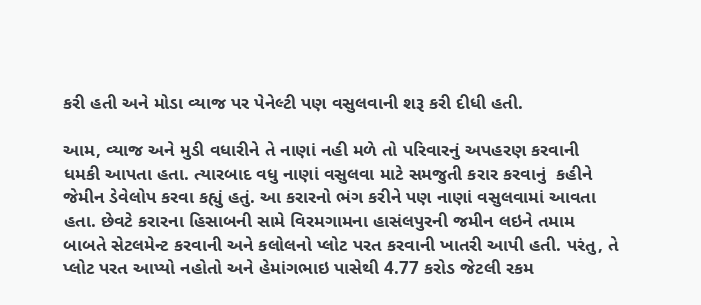કરી હતી અને મોડા વ્યાજ પર પેનેલ્ટી પણ વસુલવાની શરૂ કરી દીધી હતી.

આમ, વ્યાજ અને મુડી વધારીને તે નાણાં નહી મળે તો પરિવારનું અપહરણ કરવાની ધમકી આપતા હતા. ત્યારબાદ વધુ નાણાં વસુલવા માટે સમજુતી કરાર કરવાનું  કહીને જેમીન ડેવેલોપ કરવા કહ્યું હતું. આ કરારનો ભંગ કરીને પણ નાણાં વસુલવામાં આવતા હતા. છેવટે કરારના હિસાબની સામે વિરમગામના હાસંલપુરની જમીન લઇને તમામ બાબતે સેટલમેન્ટ કરવાની અને કલોલનો પ્લોટ પરત કરવાની ખાતરી આપી હતી. પરંતુ, તે પ્લોટ પરત આપ્યો નહોતો અને હેમાંગભાઇ પાસેથી 4.77 કરોડ જેટલી રકમ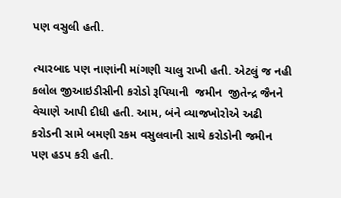પણ વસુલી હતી.

ત્યારબાદ પણ નાણાંની માંગણી ચાલુ રાખી હતી. એટલું જ નહી કલોલ જીઆઇડીસીની કરોડો રૂપિયાની  જમીન  જીતેન્દ્ર જૈનને વેચાણે આપી દીધી હતી. આમ, બંને વ્યાજખોરોએ અઢી કરોડની સામે બમણી રકમ વસુલવાની સાથે કરોડોની જમીન પણ હડપ કરી હતી.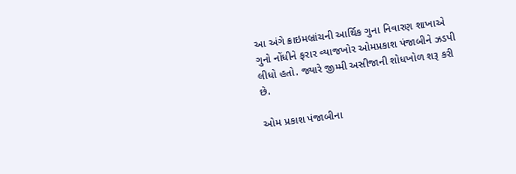આ અંગે ક્રાઇમબ્રાંચની આર્થિક ગુના નિવારણ શાખાએ ગુનો નોંધીને ફરાર વ્યાજખોર ઓમપ્રકાશ પંજાબીને ઝડપી લીધો હતો. જ્યારે જીમ્મી અસીજાની શોધખોળ શરૂ કરી છે.

ઓમ પ્રકાશ પંજાબીના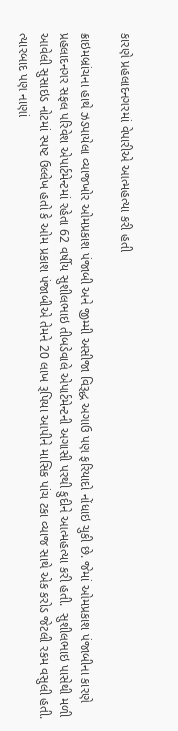કારણે પ્રહલાદનગરમાં વેપારીએ આત્મહત્યા કરી હતી

ક્રાઇમબ્રાંચના હાથે ઝડપાયેલા વ્યાજખોર ઓમપ્રકાશ પંજાબી અને જીમ્મી અસીજા વિરૂદ્ધ અગાઉ પણ ફરિયાદો નોંધાઇ ચુકી છે. જેમાં ઓમપ્રકાશ પંજાબીના કારણે પ્રહલાદનગર સફલ પરિવેશ એપાર્ટમેન્ટમાં રહેતા 62 વર્ષીય સુશીલભાઇ તીબડેવાલે એપાર્ટમેન્ટની અગાસી પરથી કુદીને આત્મહત્યા કરી હતી.  સુશીલભાઇ પાસેથી મળી આવેલી સુસાઇડ નોટમાં સ્પષ્ટ ઉલ્લેખ હતો કે ઓમ પ્રકાશ પંજાબીએ તેમને 20 લાખ રૂપિયા આપીને માસિક પાંચ ટકા વ્યાજ સાથે એક કરોડ જેટલી રકમ વસુલી હતી. ત્યારબાદ પણ નાણાં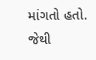માંગતો હતો. જેથી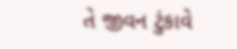તે જીવન ટુંકાવે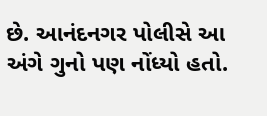છે. આનંદનગર પોલીસે આ અંગે ગુનો પણ નોંધ્યો હતો.